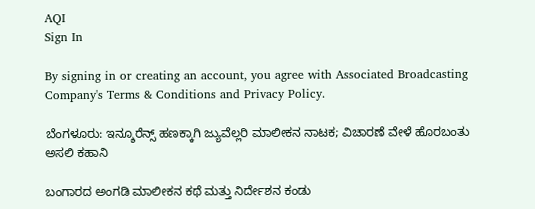AQI
Sign In

By signing in or creating an account, you agree with Associated Broadcasting Company's Terms & Conditions and Privacy Policy.

ಬೆಂಗಳೂರು: ಇನ್ಶೂರೆನ್ಸ್ ಹಣಕ್ಕಾಗಿ ಜ್ಯುವೆಲ್ಲರಿ ಮಾಲೀಕನ ನಾಟಕ; ವಿಚಾರಣೆ ವೇಳೆ ಹೊರಬಂತು ಅಸಲಿ ಕಹಾನಿ

ಬಂಗಾರದ ಅಂಗಡಿ ಮಾಲೀಕನ ಕಥೆ ಮತ್ತು ನಿರ್ದೇಶನ ಕಂಡು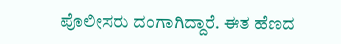ಪೊಲೀಸರು ದಂಗಾಗಿದ್ದಾರೆ. ಈತ ಹೆಣದ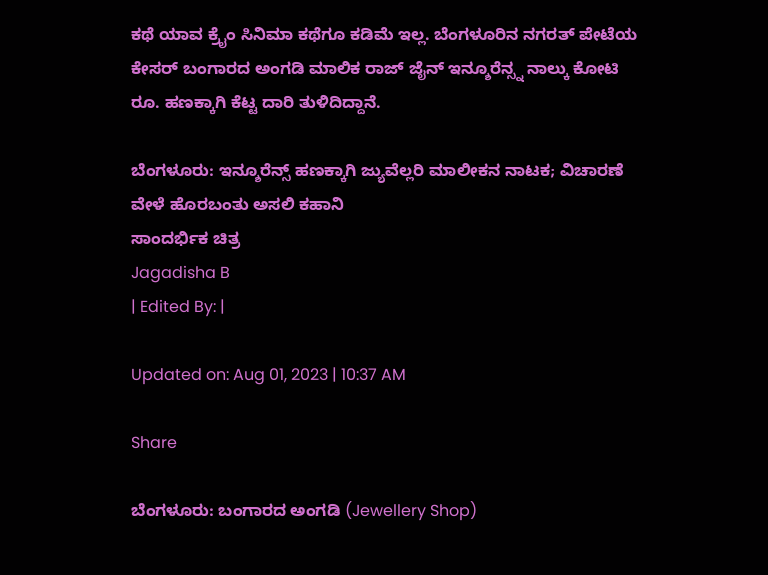ಕಥೆ ಯಾವ ಕ್ರೈಂ ಸಿನಿಮಾ ಕಥೆಗೂ ಕಡಿಮೆ ಇಲ್ಲ. ಬೆಂಗಳೂರಿನ ನಗರತ್ ಪೇಟೆಯ ಕೇಸರ್ ಬಂಗಾರದ ಅಂಗಡಿ ಮಾಲಿಕ ರಾಜ್ ಜೈನ್ ಇನ್ಶೂರೆನ್ಸ್ನ ನಾಲ್ಕು ಕೋಟಿ ರೂ. ಹಣಕ್ಕಾಗಿ ಕೆಟ್ಟ ದಾರಿ ತುಳಿದಿದ್ದಾನೆ.

ಬೆಂಗಳೂರು: ಇನ್ಶೂರೆನ್ಸ್ ಹಣಕ್ಕಾಗಿ ಜ್ಯುವೆಲ್ಲರಿ ಮಾಲೀಕನ ನಾಟಕ; ವಿಚಾರಣೆ ವೇಳೆ ಹೊರಬಂತು ಅಸಲಿ ಕಹಾನಿ
ಸಾಂದರ್ಭಿಕ ಚಿತ್ರ
Jagadisha B
| Edited By: |

Updated on: Aug 01, 2023 | 10:37 AM

Share

ಬೆಂಗಳೂರು: ಬಂಗಾರದ ಅಂಗಡಿ (Jewellery Shop)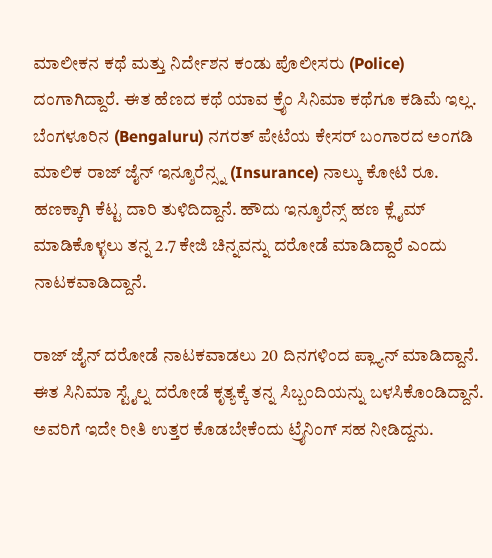ಮಾಲೀಕನ ಕಥೆ ಮತ್ತು ನಿರ್ದೇಶನ ಕಂಡು ಪೊಲೀಸರು (Police) ದಂಗಾಗಿದ್ದಾರೆ. ಈತ ಹೆಣದ ಕಥೆ ಯಾವ ಕ್ರೈಂ ಸಿನಿಮಾ ಕಥೆಗೂ ಕಡಿಮೆ ಇಲ್ಲ. ಬೆಂಗಳೂರಿನ (Bengaluru) ನಗರತ್ ಪೇಟೆಯ ಕೇಸರ್ ಬಂಗಾರದ ಅಂಗಡಿ ಮಾಲಿಕ ರಾಜ್ ಜೈನ್ ಇನ್ಶೂರೆನ್ಸ್ನ (Insurance) ನಾಲ್ಕು ಕೋಟಿ ರೂ. ಹಣಕ್ಕಾಗಿ ಕೆಟ್ಟ ದಾರಿ ತುಳಿದಿದ್ದಾನೆ. ಹೌದು ಇನ್ಶೂರೆನ್ಸ್ ಹಣ ಕ್ಲೈಮ್ ಮಾಡಿಕೊಳ್ಳಲು ತನ್ನ 2.7 ಕೇಜಿ ಚಿನ್ನವನ್ನು ದರೋಡೆ ಮಾಡಿದ್ದಾರೆ ಎಂದು ನಾಟಕವಾಡಿದ್ದಾನೆ.

ರಾಜ್ ಜೈನ್ ದರೋಡೆ ನಾಟಕವಾಡಲು 20 ದಿನಗಳಿಂದ ಪ್ಲ್ಯಾನ್ ಮಾಡಿದ್ದಾನೆ. ಈತ ಸಿನಿಮಾ ಸ್ಟೈಲ್ನ ದರೋಡೆ ಕೃತ್ಯಕ್ಕೆ ತನ್ನ ಸಿಬ್ಬಂದಿಯನ್ನು ಬಳಸಿಕೊಂಡಿದ್ದಾನೆ. ಅವರಿಗೆ ಇದೇ ರೀತಿ ಉತ್ತರ ಕೊಡಬೇಕೆಂದು ಟ್ರೈನಿಂಗ್ ಸಹ ನೀಡಿದ್ದನು.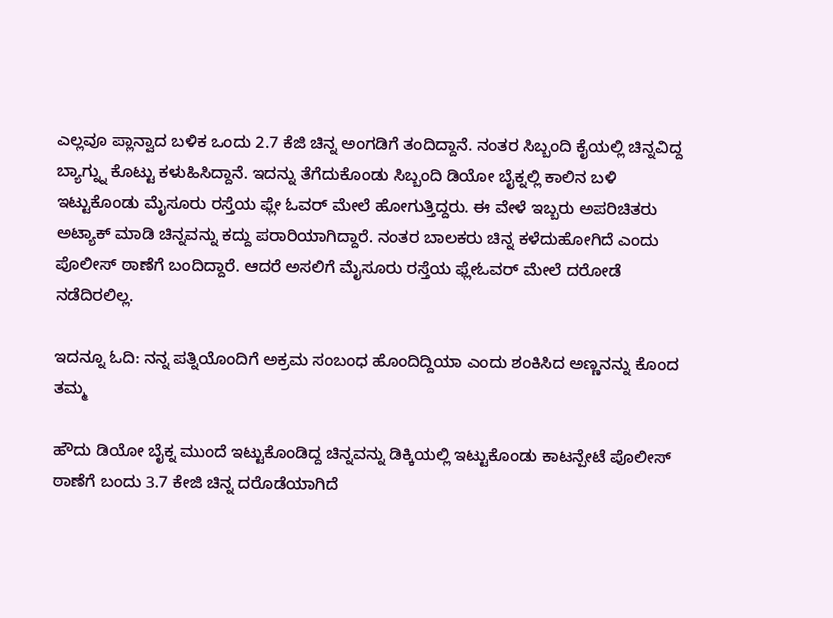ಎಲ್ಲವೂ ಪ್ಲಾನ್ವಾದ ಬಳಿಕ ಒಂದು 2.7 ಕೆಜಿ ಚಿನ್ನ ಅಂಗಡಿಗೆ ತಂದಿದ್ದಾನೆ. ನಂತರ ಸಿಬ್ಬಂದಿ ಕೈಯಲ್ಲಿ ಚಿನ್ನವಿದ್ದ ಬ್ಯಾಗ್ನ್ನು ಕೊಟ್ಟು ಕಳುಹಿಸಿದ್ದಾನೆ. ಇದನ್ನು ತೆಗೆದುಕೊಂಡು ಸಿಬ್ಬಂದಿ ಡಿಯೋ ಬೈಕ್ನಲ್ಲಿ ಕಾಲಿನ ಬಳಿ ಇಟ್ಟುಕೊಂಡು ಮೈಸೂರು ರಸ್ತೆಯ ಫ್ಲೇ ಓವರ್ ಮೇಲೆ ಹೋಗುತ್ತಿದ್ದರು. ಈ ವೇಳೆ ಇಬ್ಬರು ಅಪರಿಚಿತರು ಅಟ್ಯಾಕ್ ಮಾಡಿ ಚಿನ್ನವನ್ನು ಕದ್ದು ಪರಾರಿಯಾಗಿದ್ದಾರೆ. ನಂತರ ಬಾಲಕರು ಚಿನ್ನ ಕಳೆದುಹೋಗಿದೆ ಎಂದು ಪೊಲೀಸ್ ಠಾಣೆಗೆ ಬಂದಿದ್ದಾರೆ. ಆದರೆ ಅಸಲಿಗೆ ಮೈಸೂರು ರಸ್ತೆಯ ಫ್ಲೇಓವರ್ ಮೇಲೆ ದರೋಡೆ ನಡೆದಿರಲಿಲ್ಲ.

ಇದನ್ನೂ ಓದಿ: ನನ್ನ ಪತ್ನಿಯೊಂದಿಗೆ ಅಕ್ರಮ ಸಂಬಂಧ ಹೊಂದಿದ್ದಿಯಾ ಎಂದು ಶಂಕಿಸಿದ ಅಣ್ಣನನ್ನು ಕೊಂದ ತಮ್ಮ

ಹೌದು ಡಿಯೋ ಬೈಕ್ನ ಮುಂದೆ ಇಟ್ಟುಕೊಂಡಿದ್ದ ಚಿನ್ನವನ್ನು ಡಿಕ್ಕಿಯಲ್ಲಿ ಇಟ್ಟುಕೊಂಡು ಕಾಟನ್ಪೇಟೆ ಪೊಲೀಸ್ ಠಾಣೆಗೆ ಬಂದು 3.7 ಕೇಜಿ ಚಿನ್ನ ದರೊಡೆಯಾಗಿದೆ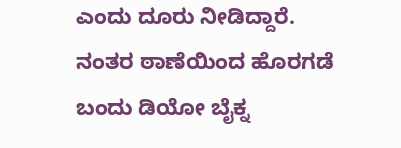ಎಂದು ದೂರು ನೀಡಿದ್ದಾರೆ. ನಂತರ ಠಾಣೆಯಿಂದ ಹೊರಗಡೆ ಬಂದು ಡಿಯೋ ಬೈಕ್ನ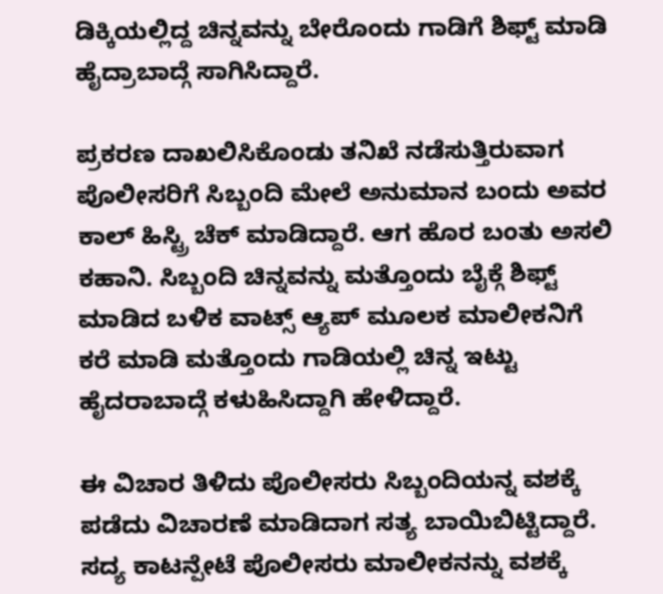ಡಿಕ್ಕಿಯಲ್ಲಿದ್ದ ಚಿನ್ನವನ್ನು ಬೇರೊಂದು ಗಾಡಿಗೆ ಶಿಫ್ಟ್ ಮಾಡಿ ಹೈದ್ರಾಬಾದ್ಗೆ ಸಾಗಿಸಿದ್ದಾರೆ.

ಪ್ರಕರಣ ದಾಖಲಿಸಿಕೊಂಡು ತನಿಖೆ ನಡೆಸುತ್ತಿರುವಾಗ ಪೊಲೀಸರಿಗೆ ಸಿಬ್ಬಂದಿ ಮೇಲೆ ಅನುಮಾನ ಬಂದು ಅವರ ಕಾಲ್ ಹಿಸ್ಟ್ರಿ ಚೆಕ್ ಮಾಡಿದ್ದಾರೆ. ಆಗ ಹೊರ ಬಂತು ಅಸಲಿ ಕಹಾನಿ. ಸಿಬ್ಬಂದಿ ಚಿನ್ನವನ್ನು ಮತ್ತೊಂದು ಬೈಕ್ಗೆ ಶಿಫ್ಟ್ ಮಾಡಿದ ಬಳಿಕ ವಾಟ್ಸ್ ಆ್ಯಪ್ ಮೂಲಕ ಮಾಲೀಕನಿಗೆ ಕರೆ ಮಾಡಿ ಮತ್ತೊಂದು ಗಾಡಿಯಲ್ಲಿ ಚಿನ್ನ ಇಟ್ಟು ಹೈದರಾಬಾದ್ಗೆ ಕಳುಹಿಸಿದ್ದಾಗಿ ಹೇಳಿದ್ದಾರೆ.

ಈ ವಿಚಾರ ತಿಳಿದು ಪೊಲೀಸರು ಸಿಬ್ಬಂದಿಯನ್ನ ವಶಕ್ಕೆ ಪಡೆದು ವಿಚಾರಣೆ ಮಾಡಿದಾಗ ಸತ್ಯ ಬಾಯಿಬಿಟ್ಟಿದ್ದಾರೆ. ಸದ್ಯ ಕಾಟನ್ಪೇಟೆ ಪೊಲೀಸರು ಮಾಲೀಕನನ್ನು ವಶಕ್ಕೆ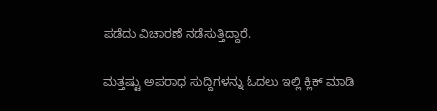ಪಡೆದು ವಿಚಾರಣೆ ನಡೆಸುತ್ತಿದ್ದಾರೆ.

ಮತ್ತಷ್ಟು ಅಪರಾಧ ಸುದ್ದಿಗಳನ್ನು ಓದಲು ಇಲ್ಲಿ ಕ್ಲಿಕ್ ಮಾಡಿ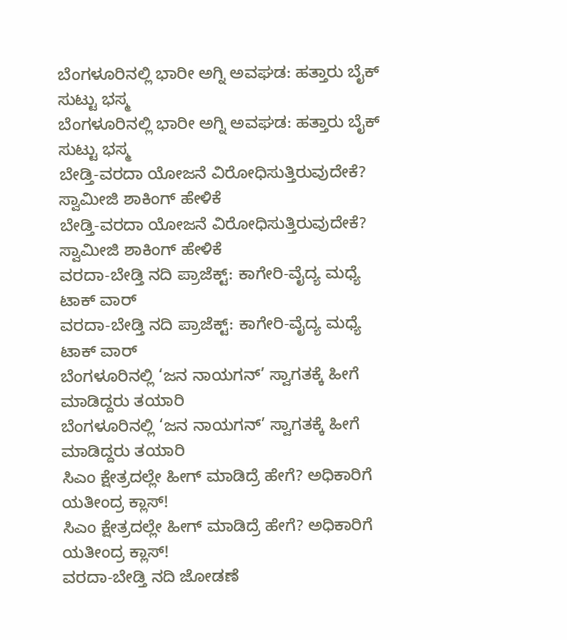ಬೆಂಗಳೂರಿನಲ್ಲಿ ಭಾರೀ ಅಗ್ನಿ ಅವಘಡ: ಹತ್ತಾರು ಬೈಕ್ ಸುಟ್ಟು ಭಸ್ಮ
ಬೆಂಗಳೂರಿನಲ್ಲಿ ಭಾರೀ ಅಗ್ನಿ ಅವಘಡ: ಹತ್ತಾರು ಬೈಕ್ ಸುಟ್ಟು ಭಸ್ಮ
ಬೇಡ್ತಿ-ವರದಾ ಯೋಜನೆ ವಿರೋಧಿಸುತ್ತಿರುವುದೇಕೆ? ಸ್ವಾಮೀಜಿ ಶಾಕಿಂಗ್ ಹೇಳಿಕೆ
ಬೇಡ್ತಿ-ವರದಾ ಯೋಜನೆ ವಿರೋಧಿಸುತ್ತಿರುವುದೇಕೆ? ಸ್ವಾಮೀಜಿ ಶಾಕಿಂಗ್ ಹೇಳಿಕೆ
ವರದಾ-ಬೇಡ್ತಿ ನದಿ ಪ್ರಾಜೆಕ್ಟ್: ಕಾಗೇರಿ-ವೈದ್ಯ ಮಧ್ಯೆ ಟಾಕ್ ವಾರ್
ವರದಾ-ಬೇಡ್ತಿ ನದಿ ಪ್ರಾಜೆಕ್ಟ್: ಕಾಗೇರಿ-ವೈದ್ಯ ಮಧ್ಯೆ ಟಾಕ್ ವಾರ್
ಬೆಂಗಳೂರಿನಲ್ಲಿ ‘ಜನ ನಾಯಗನ್’ ಸ್ವಾಗತಕ್ಕೆ ಹೀಗೆ ಮಾಡಿದ್ದರು ತಯಾರಿ
ಬೆಂಗಳೂರಿನಲ್ಲಿ ‘ಜನ ನಾಯಗನ್’ ಸ್ವಾಗತಕ್ಕೆ ಹೀಗೆ ಮಾಡಿದ್ದರು ತಯಾರಿ
ಸಿಎಂ ಕ್ಷೇತ್ರದಲ್ಲೇ ಹೀಗ್ ಮಾಡಿದ್ರೆ ಹೇಗೆ? ಅಧಿಕಾರಿಗೆ ಯತೀಂದ್ರ ಕ್ಲಾಸ್!
ಸಿಎಂ ಕ್ಷೇತ್ರದಲ್ಲೇ ಹೀಗ್ ಮಾಡಿದ್ರೆ ಹೇಗೆ? ಅಧಿಕಾರಿಗೆ ಯತೀಂದ್ರ ಕ್ಲಾಸ್!
ವರದಾ-ಬೇಡ್ತಿ ನದಿ ಜೋಡಣೆ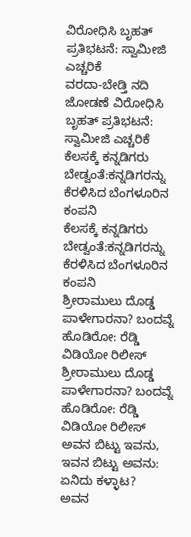ವಿರೋಧಿಸಿ ಬೃಹತ್ ಪ್ರತಿಭಟನೆ: ಸ್ವಾಮೀಜಿ ಎಚ್ಚರಿಕೆ
ವರದಾ-ಬೇಡ್ತಿ ನದಿ ಜೋಡಣೆ ವಿರೋಧಿಸಿ ಬೃಹತ್ ಪ್ರತಿಭಟನೆ: ಸ್ವಾಮೀಜಿ ಎಚ್ಚರಿಕೆ
ಕೆಲಸಕ್ಕೆ ಕನ್ನಡಿಗರು ಬೇಡ್ವಂತೆ:ಕನ್ನಡಿಗರನ್ನು ಕೆರಳಿಸಿದ ಬೆಂಗಳೂರಿನ ಕಂಪನಿ
ಕೆಲಸಕ್ಕೆ ಕನ್ನಡಿಗರು ಬೇಡ್ವಂತೆ:ಕನ್ನಡಿಗರನ್ನು ಕೆರಳಿಸಿದ ಬೆಂಗಳೂರಿನ ಕಂಪನಿ
ಶ್ರೀರಾಮುಲು ದೊಡ್ಡ ಪಾಳೇಗಾರನಾ? ಬಂದವ್ನೆ ಹೊಡಿರೋ: ರೆಡ್ಡಿ ವಿಡಿಯೋ ರಿಲೀಸ್‌
ಶ್ರೀರಾಮುಲು ದೊಡ್ಡ ಪಾಳೇಗಾರನಾ? ಬಂದವ್ನೆ ಹೊಡಿರೋ: ರೆಡ್ಡಿ ವಿಡಿಯೋ ರಿಲೀಸ್‌
ಅವನ ಬಿಟ್ಟು ಇವನು, ಇವನ ಬಿಟ್ಟು ಅವನು: ಏನಿದು ಕಳ್ಳಾಟ?
ಅವನ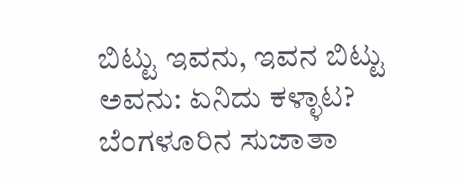ಬಿಟ್ಟು ಇವನು, ಇವನ ಬಿಟ್ಟು ಅವನು: ಏನಿದು ಕಳ್ಳಾಟ?
ಬೆಂಗಳೂರಿನ ಸುಜಾತಾ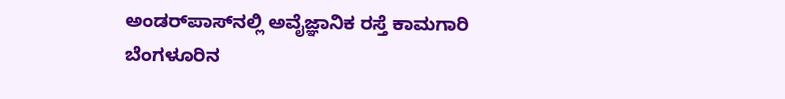ಅಂಡರ್‌ಪಾಸ್‌ನಲ್ಲಿ ಅವೈಜ್ಞಾನಿಕ ರಸ್ತೆ ಕಾಮಗಾರಿ
ಬೆಂಗಳೂರಿನ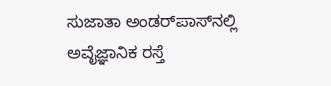ಸುಜಾತಾ ಅಂಡರ್‌ಪಾಸ್‌ನಲ್ಲಿ ಅವೈಜ್ಞಾನಿಕ ರಸ್ತೆ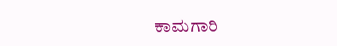ಕಾಮಗಾರಿ